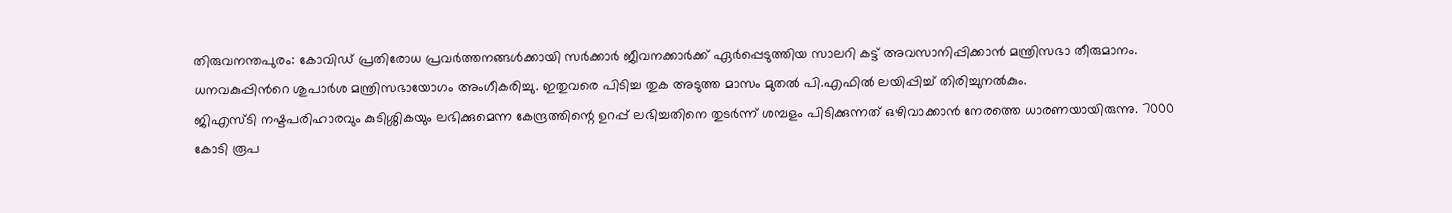തിരുവനന്തപുരം: കോവിഡ് പ്രതിരോധ പ്രവർത്തനങ്ങൾക്കായി സർക്കാർ ജീവനക്കാർക്ക് ഏർപ്പെടുത്തിയ സാലറി കട്ട് അവസാനിപ്പിക്കാൻ മന്ത്രിസഭാ തീരുമാനം. ധനവകുപ്പിൻറെ ശുപാർശ മന്ത്രിസഭായോഗം അംഗീകരിച്ചു. ഇതുവരെ പിടിച്ച തുക അടുത്ത മാസം മുതൽ പി.എഫിൽ ലയിപ്പിച്ച് തിരിച്ചുനൽകും.
ജിഎസ്ടി നഷ്ടപരിഹാരവും കുടിശ്ശികയും ലഭിക്കുമെന്ന കേന്ദ്രത്തിന്റെ ഉറപ്പ് ലഭിച്ചതിനെ തുടർന്ന് ശമ്പളം പിടിക്കുന്നത് ഒഴിവാക്കാൻ നേരത്തെ ധാരണയായിരുന്നു. 7000 കോടി രൂപ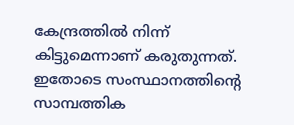കേന്ദ്രത്തിൽ നിന്ന് കിട്ടുമെന്നാണ് കരുതുന്നത്. ഇതോടെ സംസ്ഥാനത്തിന്റെ സാമ്പത്തിക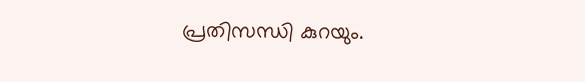പ്രതിസന്ധി കുറയും.